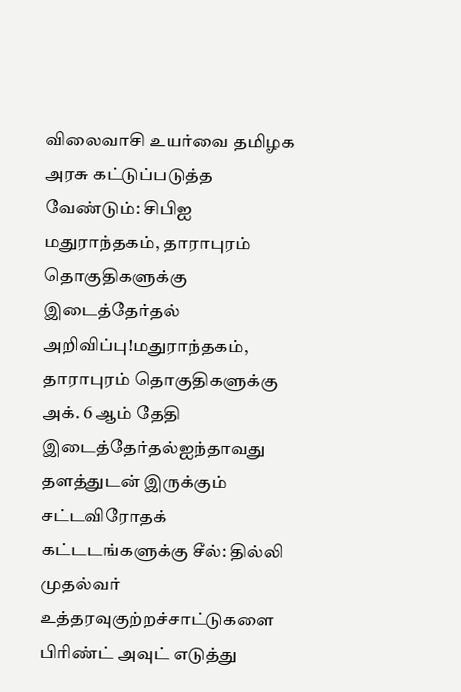விலைவாசி உயர்வை தமிழக அரசு கட்டுப்படுத்த வேண்டும்: சிபிஐ மதுராந்தகம், தாராபுரம் தொகுதிகளுக்கு இடைத்தேர்தல் அறிவிப்பு!மதுராந்தகம், தாராபுரம் தொகுதிகளுக்கு அக். 6 ஆம் தேதி இடைத்தேர்தல்ஐந்தாவது தளத்துடன் இருக்கும் சட்டவிரோதக் கட்டடங்களுக்கு சீல்: தில்லி முதல்வர் உத்தரவுகுற்றச்சாட்டுகளை பிரிண்ட் அவுட் எடுத்து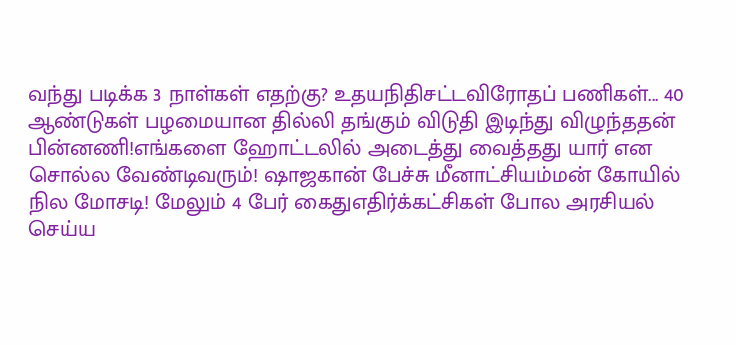வந்து படிக்க 3 நாள்கள் எதற்கு? உதயநிதிசட்டவிரோதப் பணிகள்... 40 ஆண்டுகள் பழமையான தில்லி தங்கும் விடுதி இடிந்து விழுந்ததன் பின்னணி!எங்களை ஹோட்டலில் அடைத்து வைத்தது யார் என சொல்ல வேண்டிவரும்! ஷாஜகான் பேச்சு மீனாட்சியம்மன் கோயில் நில மோசடி! மேலும் 4 பேர் கைதுஎதிர்க்கட்சிகள் போல அரசியல் செய்ய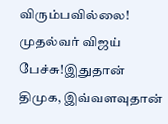விரும்பவில்லை! முதல்வர் விஜய் பேச்சு!இதுதான் திமுக, இவ்வளவுதான்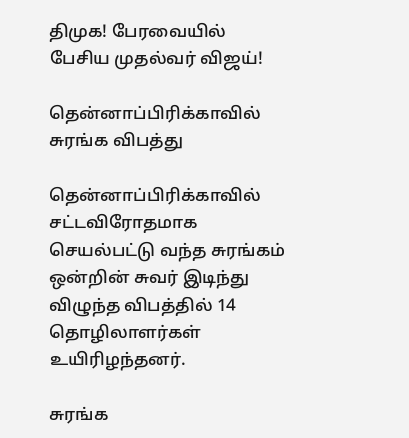திமுக! பேரவையில் பேசிய முதல்வர் விஜய்!

தென்னாப்பிரிக்காவில் சுரங்க விபத்து

தென்னாப்பிரிக்காவில் சட்டவிரோதமாக செயல்பட்டு வந்த சுரங்கம் ஒன்றின் சுவர் இடிந்து விழுந்த விபத்தில் 14 தொழிலாளர்கள் உயிரிழந்தனர்.

சுரங்க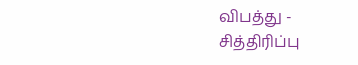விபத்து - சித்திரிப்பு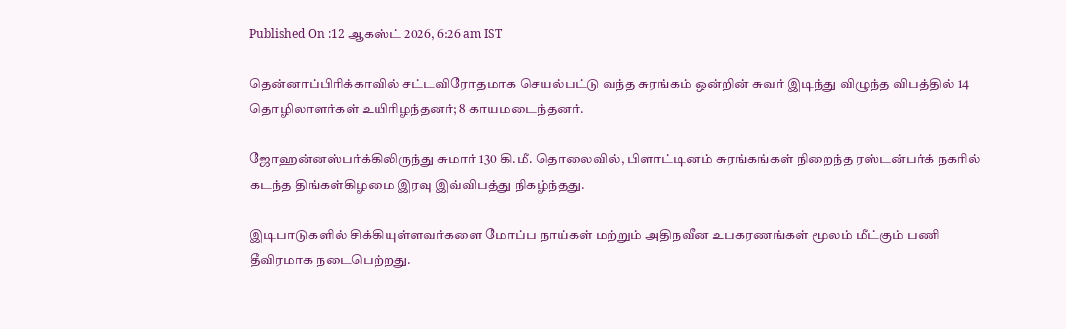Published On :12 ஆகஸ்ட் 2026, 6:26 am IST

தென்னாப்பிரிக்காவில் சட்டவிரோதமாக செயல்பட்டு வந்த சுரங்கம் ஒன்றின் சுவர் இடிந்து விழுந்த விபத்தில் 14 தொழிலாளர்கள் உயிரிழந்தனர்; 8 காயமடைந்தனர்.

ஜோஹன்னஸ்பர்க்கிலிருந்து சுமார் 130 கி.மீ. தொலைவில், பிளாட்டினம் சுரங்கங்கள் நிறைந்த ரஸ்டன்பர்க் நகரில் கடந்த திங்கள்கிழமை இரவு இவ்விபத்து நிகழ்ந்தது.

இடிபாடுகளில் சிக்கியுள்ளவர்களை மோப்ப நாய்கள் மற்றும் அதிநவீன உபகரணங்கள் மூலம் மீட்கும் பணி தீவிரமாக நடைபெற்றது.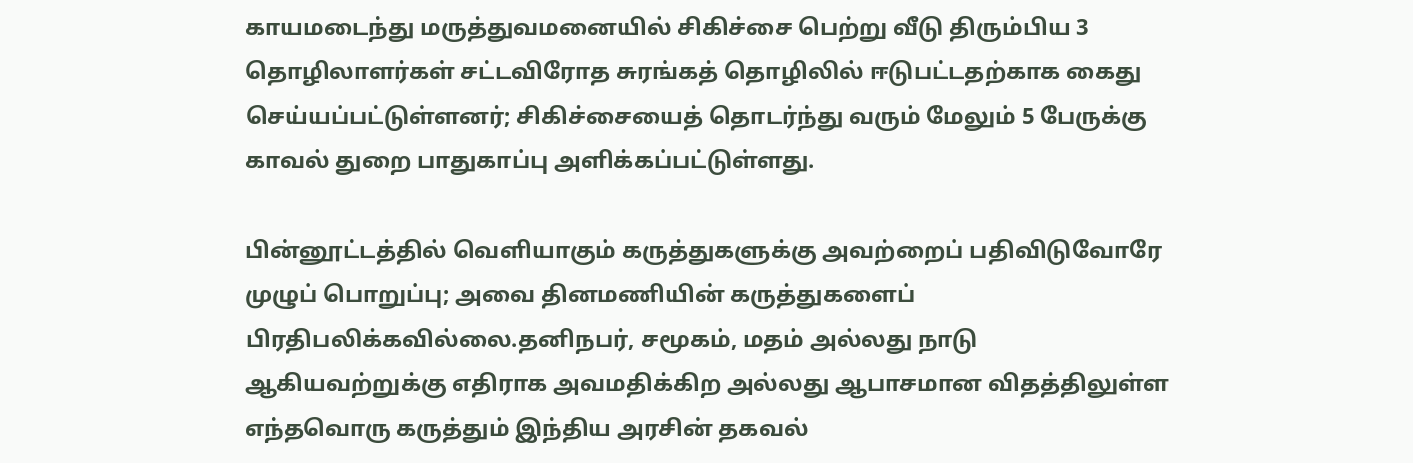காயமடைந்து மருத்துவமனையில் சிகிச்சை பெற்று வீடு திரும்பிய 3 தொழிலாளர்கள் சட்டவிரோத சுரங்கத் தொழிலில் ஈடுபட்டதற்காக கைது செய்யப்பட்டுள்ளனர்; சிகிச்சையைத் தொடர்ந்து வரும் மேலும் 5 பேருக்கு காவல் துறை பாதுகாப்பு அளிக்கப்பட்டுள்ளது.

பின்னூட்டத்தில் வெளியாகும் கருத்துகளுக்கு அவற்றைப் பதிவிடுவோரே முழுப் பொறுப்பு; அவை தினமணியின் கருத்துகளைப் பிரதிபலிக்கவில்லை.தனிநபர், சமூகம், மதம் அல்லது நாடு ஆகியவற்றுக்கு எதிராக அவமதிக்கிற அல்லது ஆபாசமான விதத்திலுள்ள எந்தவொரு கருத்தும் இந்திய அரசின் தகவல்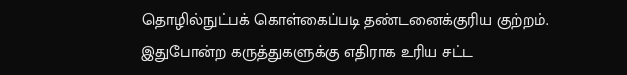தொழில்நுட்பக் கொள்கைப்படி தண்டனைக்குரிய குற்றம். இதுபோன்ற கருத்துகளுக்கு எதிராக உரிய சட்ட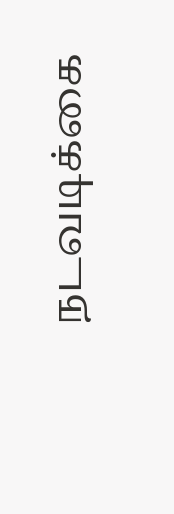நடவடிக்கை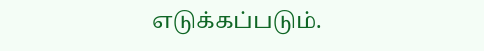எடுக்கப்படும்.